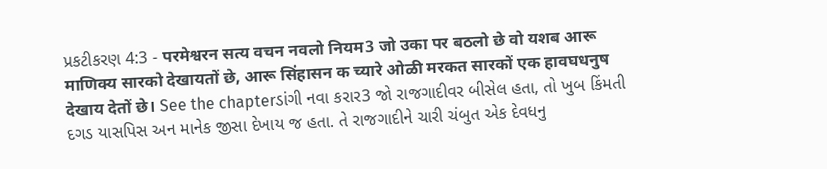પ્રકટીકરણ 4:3 - परमेश्वरन सत्य वचन नवलो नियम3 जो उका पर बठलो छे वो यशब आरू माणिक्य सारको देखायतों छे, आरू सिंहासन क च्यारे ओळी मरकत सारकों एक हावघधनुष देखाय देतों छे। See the chapterડાંગી નવા કરાર3 જો રાજગાદીવર બીસેલ હતા, તો ખુબ કિંમતી દગડ યાસપિસ અન માનેક જીસા દેખાય જ હતા. તે રાજગાદીને ચારી ચંબુત એક દેવધનુ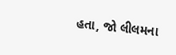હતા, જો લીલમના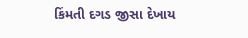કિંમતી દગડ જીસા દેખાય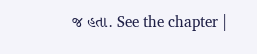જ હતા. See the chapter |